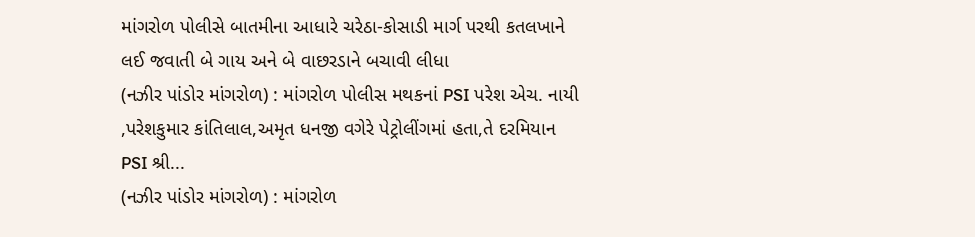માંગરોળ પોલીસે બાતમીના આધારે ચરેઠા-કોસાડી માર્ગ પરથી કતલખાને લઈ જવાતી બે ગાય અને બે વાછરડાને બચાવી લીધા
(નઝીર પાંડોર માંગરોળ) : માંગરોળ પોલીસ મથકનાં PSI પરેશ એચ. નાયી ,પરેશકુમાર કાંતિલાલ,અમૃત ધનજી વગેરે પેટ્રોલીંગમાં હતા,તે દરમિયાન PSI શ્રી...
(નઝીર પાંડોર માંગરોળ) : માંગરોળ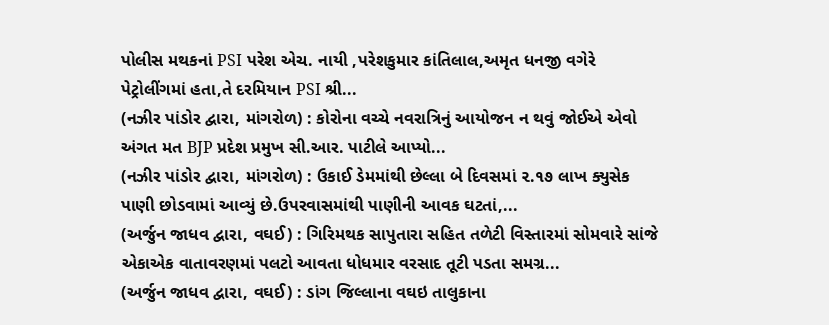પોલીસ મથકનાં PSI પરેશ એચ. નાયી ,પરેશકુમાર કાંતિલાલ,અમૃત ધનજી વગેરે પેટ્રોલીંગમાં હતા,તે દરમિયાન PSI શ્રી...
(નઝીર પાંડોર દ્વારા, માંગરોળ) : કોરોના વચ્ચે નવરાત્રિનું આયોજન ન થવું જોઈએ એવો અંગત મત BJP પ્રદેશ પ્રમુખ સી.આર. પાટીલે આપ્યો...
(નઝીર પાંડોર દ્વારા, માંગરોળ) : ઉકાઈ ડેમમાંથી છેલ્લા બે દિવસમાં ૨.૧૭ લાખ ક્યુસેક પાણી છોડવામાં આવ્યું છે.ઉપરવાસમાંથી પાણીની આવક ઘટતાં,...
(અર્જુન જાધવ દ્વારા, વઘઈ) : ગિરિમથક સાપુતારા સહિત તળેટી વિસ્તારમાં સોમવારે સાંજે એકાએક વાતાવરણમાં પલટો આવતા ધોધમાર વરસાદ તૂટી પડતા સમગ્ર...
(અર્જુન જાધવ દ્વારા, વઘઈ) : ડાંગ જિલ્લાના વઘઇ તાલુકાના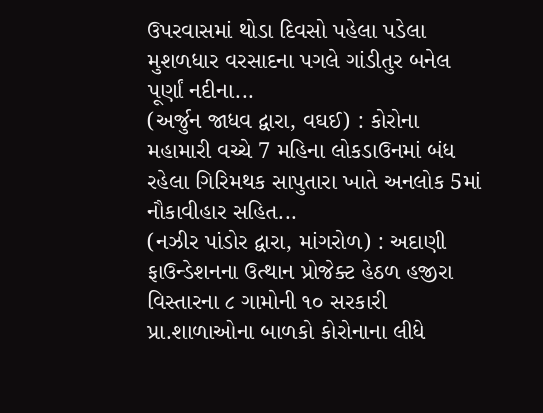ઉપરવાસમાં થોડા દિવસો પહેલા પડેલા મુશળધાર વરસાદના પગલે ગાંડીતુર બનેલ પૂર્ણાં નદીના...
(અર્જુન જાધવ દ્વારા, વઘઈ) : કોરોના મહામારી વચ્ચે 7 મહિના લોકડાઉનમાં બંધ રહેલા ગિરિમથક સાપુતારા ખાતે અનલોક 5માં નૌકાવીહાર સહિત...
(નઝીર પાંડોર દ્વારા, માંગરોળ) : અદાણી ફાઉન્ડેશનના ઉત્થાન પ્રોજેક્ટ હેઠળ હજીરા વિસ્તારના ૮ ગામોની ૧૦ સરકારી પ્રા.શાળાઓના બાળકો કોરોનાના લીધે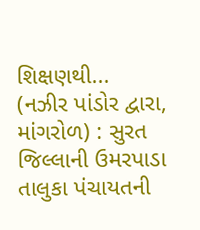શિક્ષણથી...
(નઝીર પાંડોર દ્વારા, માંગરોળ) : સુરત જિલ્લાની ઉમરપાડા તાલુકા પંચાયતની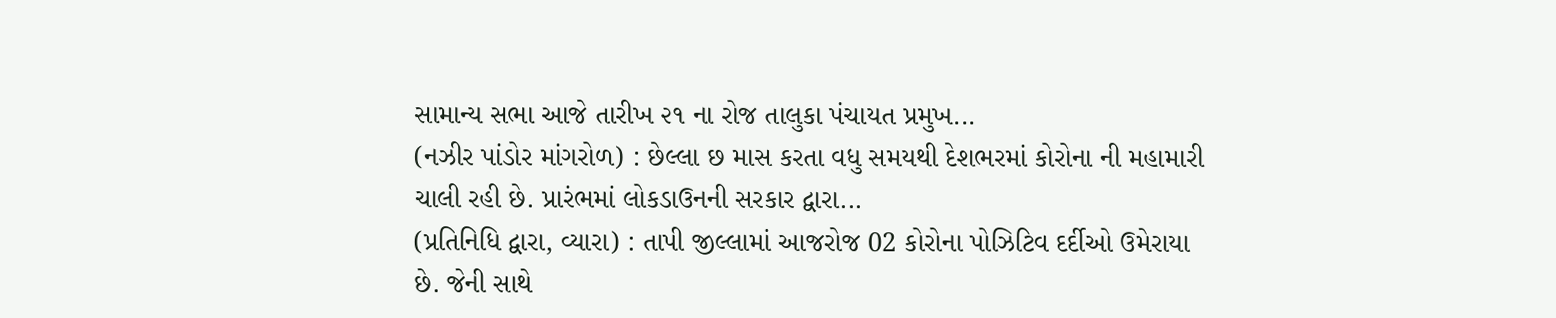સામાન્ય સભા આજે તારીખ ૨૧ ના રોજ તાલુકા પંચાયત પ્રમુખ...
(નઝીર પાંડોર માંગરોળ) : છેલ્લા છ માસ કરતા વધુ સમયથી દેશભરમાં કોરોના ની મહામારી ચાલી રહી છે. પ્રારંભમાં લોકડાઉનની સરકાર દ્વારા...
(પ્રતિનિધિ દ્વારા, વ્યારા) : તાપી જીલ્લામાં આજરોજ 02 કોરોના પોઝિટિવ દર્દીઓ ઉમેરાયા છે. જેની સાથે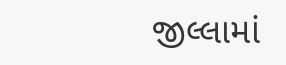જીલ્લામાં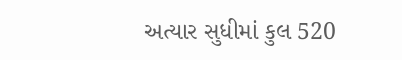અત્યાર સુધીમાં કુલ 520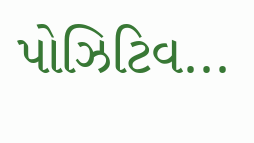પોઝિટિવ...